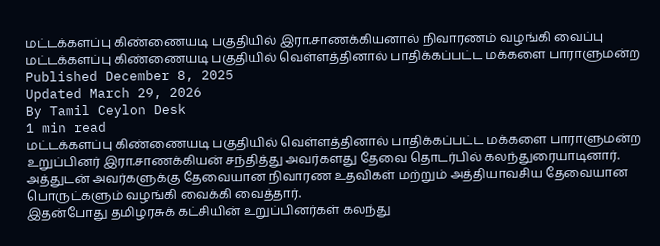மட்டக்களப்பு கிண்ணையடி பகுதியில் இரா.சாணக்கியனால் நிவாரணம் வழங்கி வைப்பு
மட்டக்களப்பு கிண்ணையடி பகுதியில் வெள்ளத்தினால் பாதிக்கப்பட்ட மக்களை பாராளுமன்ற
Published December 8, 2025
Updated March 29, 2026
By Tamil Ceylon Desk
1 min read
மட்டக்களப்பு கிண்ணையடி பகுதியில் வெள்ளத்தினால் பாதிக்கப்பட்ட மக்களை பாராளுமன்ற உறுப்பினர் இரா.சாணக்கியன் சந்தித்து அவர்களது தேவை தொடர்பில் கலந்துரையாடினார்.
அத்துடன் அவர்களுக்கு தேவையான நிவாரண உதவிகள் மற்றும் அத்தியாவசிய தேவையான பொருட்களும் வழங்கி வைக்கி வைத்தார்.
இதன்போது தமிழரசுக் கட்சியின் உறுப்பினர்கள் கலந்து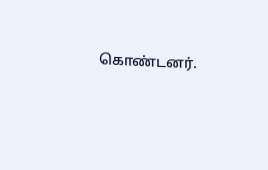கொண்டனர்.